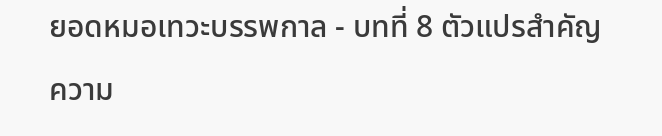ยอดหมอเทวะบรรพกาล - บทที่ 8 ตัวแปรสำคัญ
ความ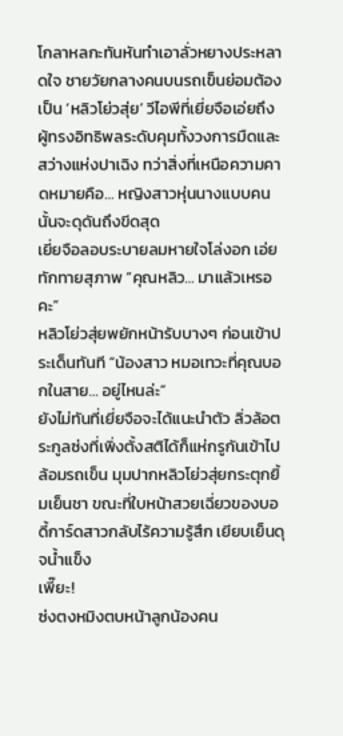โกลาหลกะทันหันทำเอาลั่วหยางประหลาดใจ ชายวัยกลางคนบนรถเข็นย่อมต้องเป็น ‘หลิวโย่วสุ่ย’ วีไอพีที่เยี่ยจือเอ่ยถึง ผู้ทรงอิทธิพลระดับคุมทั้งวงการมืดและสว่างแห่งปาเฉิง ทว่าสิ่งที่เหนือความคาดหมายคือ… หญิงสาวหุ่นนางแบบคนนั้นจะดุดันถึงขีดสุด
เยี่ยจือลอบระบายลมหายใจโล่งอก เอ่ยทักทายสุภาพ “คุณหลิว… มาแล้วเหรอคะ”
หลิวโย่วสุ่ยพยักหน้ารับบางๆ ก่อนเข้าประเด็นทันที “น้องสาว หมอเทวะที่คุณบอกในสาย… อยู่ไหนล่ะ”
ยังไม่ทันที่เยี่ยจือจะได้แนะนำตัว ลิ่วล้อตระกูลซ่งที่เพิ่งตั้งสติได้ก็แห่กรูกันเข้าไปล้อมรถเข็น มุมปากหลิวโย่วสุ่ยกระตุกยิ้มเย็นชา ขณะที่ใบหน้าสวยเฉี่ยวของบอดี้การ์ดสาวกลับไร้ความรู้สึก เยียบเย็นดุจน้ำแข็ง
เพี๊ยะ!
ซ่งตงหมิงตบหน้าลูกน้องคน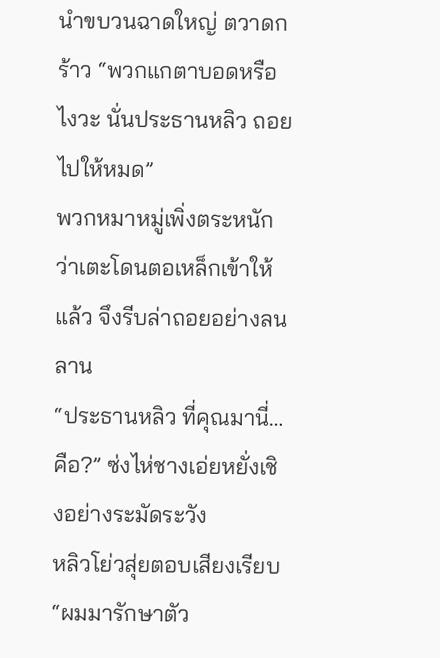นำขบวนฉาดใหญ่ ตวาดกร้าว “พวกแกตาบอดหรือไงวะ นั่นประธานหลิว ถอยไปให้หมด”
พวกหมาหมู่เพิ่งตระหนักว่าเตะโดนตอเหล็กเข้าให้แล้ว จึงรีบล่าถอยอย่างลนลาน
“ประธานหลิว ที่คุณมานี่… คือ?” ซ่งไห่ชางเอ่ยหยั่งเชิงอย่างระมัดระวัง
หลิวโย่วสุ่ยตอบเสียงเรียบ “ผมมารักษาตัว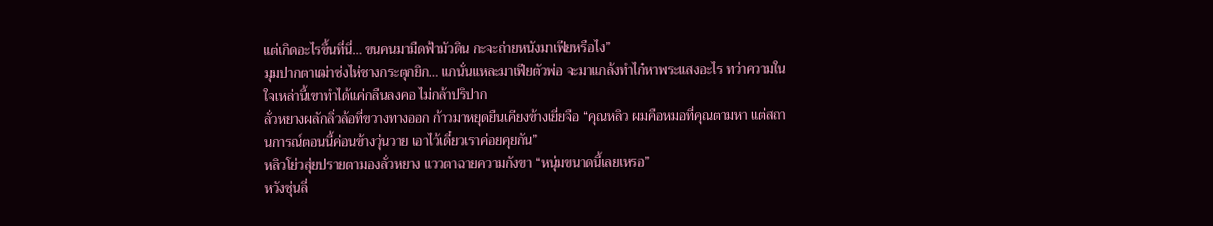แต่เกิดอะไรขึ้นที่นี่… ขนคนมามืดฟ้ามัวดิน กะจะถ่ายหนังมาเฟียหรือไง”
มุมปากตาเฒ่าซ่งไห่ชางกระตุกยิก… แกนั่นแหละมาเฟียตัวพ่อ จะมาแกล้งทำไก๋หาพระแสงอะไร ทว่าความในใจเหล่านี้เขาทำได้แค่กลืนลงคอ ไม่กล้าปริปาก
ลั่วหยางผลักลิ่วล้อที่ขวางทางออก ก้าวมาหยุดยืนเคียงข้างเยี่ยจือ “คุณหลิว ผมคือหมอที่คุณตามหา แต่สถานการณ์ตอนนี้ค่อนข้างวุ่นวาย เอาไว้เดี๋ยวเราค่อยคุยกัน”
หลิวโย่วสุ่ยปรายตามองลั่วหยาง แววตาฉายความกังขา “หนุ่มขนาดนี้เลยเหรอ”
หวังซุ่นลี่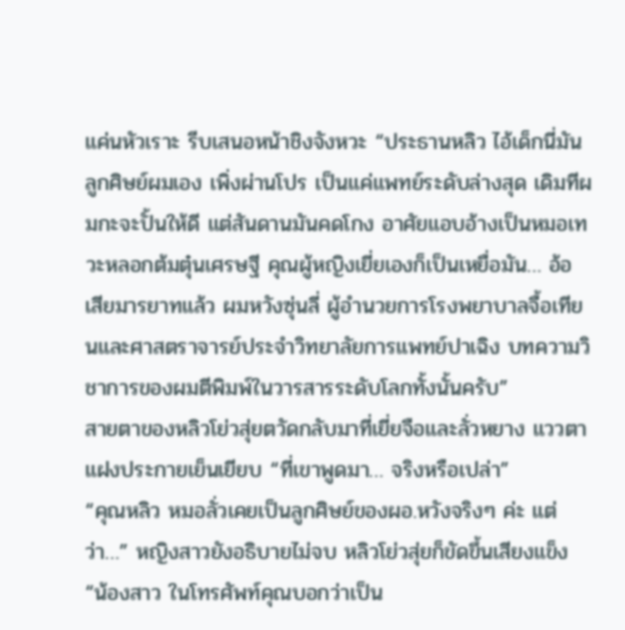แค่นหัวเราะ รีบเสนอหน้าชิงจังหวะ “ประธานหลิว ไอ้เด็กนี่มันลูกศิษย์ผมเอง เพิ่งผ่านโปร เป็นแค่แพทย์ระดับล่างสุด เดิมทีผมกะจะปั้นให้ดี แต่สันดานมันคดโกง อาศัยแอบอ้างเป็นหมอเทวะหลอกต้มตุ๋นเศรษฐี คุณผู้หญิงเยี่ยเองก็เป็นเหยื่อมัน… อ้อ เสียมารยาทแล้ว ผมหวังซุ่นลี่ ผู้อำนวยการโรงพยาบาลจื้อเทียนและศาสตราจารย์ประจำวิทยาลัยการแพทย์ปาเฉิง บทความวิชาการของผมตีพิมพ์ในวารสารระดับโลกทั้งนั้นครับ”
สายตาของหลิวโย่วสุ่ยตวัดกลับมาที่เยี่ยจือและลั่วหยาง แววตาแฝงประกายเย็นเยียบ “ที่เขาพูดมา… จริงหรือเปล่า”
“คุณหลิว หมอลั่วเคยเป็นลูกศิษย์ของผอ.หวังจริงๆ ค่ะ แต่ว่า…” หญิงสาวยังอธิบายไม่จบ หลิวโย่วสุ่ยก็ขัดขึ้นเสียงแข็ง
“น้องสาว ในโทรศัพท์คุณบอกว่าเป็น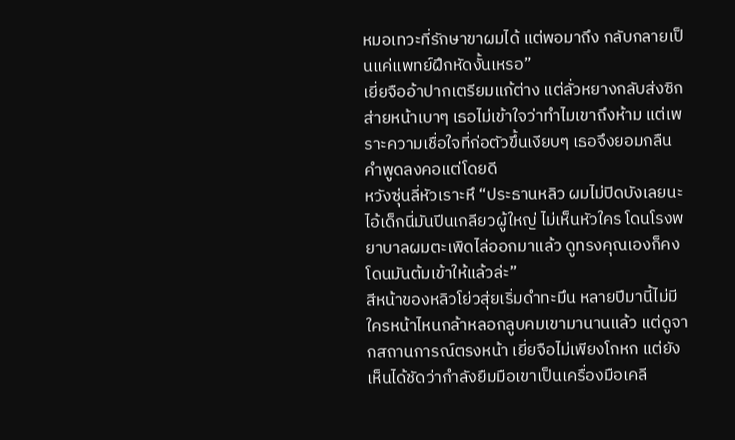หมอเทวะที่รักษาขาผมได้ แต่พอมาถึง กลับกลายเป็นแค่แพทย์ฝึกหัดงั้นเหรอ”
เยี่ยจืออ้าปากเตรียมแก้ต่าง แต่ลั่วหยางกลับส่งซิกส่ายหน้าเบาๆ เธอไม่เข้าใจว่าทำไมเขาถึงห้าม แต่เพราะความเชื่อใจที่ก่อตัวขึ้นเงียบๆ เธอจึงยอมกลืนคำพูดลงคอแต่โดยดี
หวังซุ่นลี่หัวเราะหึ “ประธานหลิว ผมไม่ปิดบังเลยนะ ไอ้เด็กนี่มันปีนเกลียวผู้ใหญ่ ไม่เห็นหัวใคร โดนโรงพยาบาลผมตะเพิดไล่ออกมาแล้ว ดูทรงคุณเองก็คงโดนมันต้มเข้าให้แล้วล่ะ”
สีหน้าของหลิวโย่วสุ่ยเริ่มดำทะมึน หลายปีมานี้ไม่มีใครหน้าไหนกล้าหลอกลูบคมเขามานานแล้ว แต่ดูจากสถานการณ์ตรงหน้า เยี่ยจือไม่เพียงโกหก แต่ยังเห็นได้ชัดว่ากำลังยืมมือเขาเป็นเครื่องมือเคลี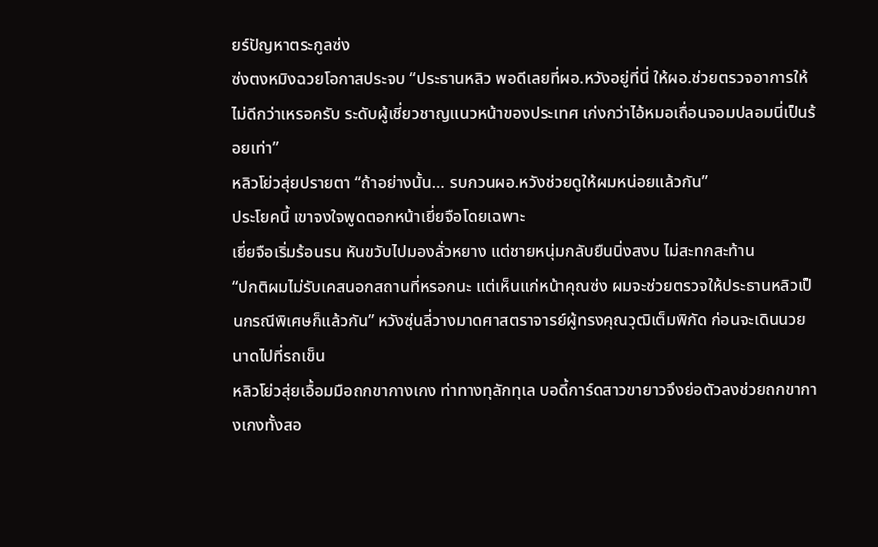ยร์ปัญหาตระกูลซ่ง
ซ่งตงหมิงฉวยโอกาสประจบ “ประธานหลิว พอดีเลยที่ผอ.หวังอยู่ที่นี่ ให้ผอ.ช่วยตรวจอาการให้ไม่ดีกว่าเหรอครับ ระดับผู้เชี่ยวชาญแนวหน้าของประเทศ เก่งกว่าไอ้หมอเถื่อนจอมปลอมนี่เป็นร้อยเท่า”
หลิวโย่วสุ่ยปรายตา “ถ้าอย่างนั้น… รบกวนผอ.หวังช่วยดูให้ผมหน่อยแล้วกัน”
ประโยคนี้ เขาจงใจพูดตอกหน้าเยี่ยจือโดยเฉพาะ
เยี่ยจือเริ่มร้อนรน หันขวับไปมองลั่วหยาง แต่ชายหนุ่มกลับยืนนิ่งสงบ ไม่สะทกสะท้าน
“ปกติผมไม่รับเคสนอกสถานที่หรอกนะ แต่เห็นแก่หน้าคุณซ่ง ผมจะช่วยตรวจให้ประธานหลิวเป็นกรณีพิเศษก็แล้วกัน” หวังซุ่นลี่วางมาดศาสตราจารย์ผู้ทรงคุณวุฒิเต็มพิกัด ก่อนจะเดินนวยนาดไปที่รถเข็น
หลิวโย่วสุ่ยเอื้อมมือถกขากางเกง ท่าทางทุลักทุเล บอดี้การ์ดสาวขายาวจึงย่อตัวลงช่วยถกขากางเกงทั้งสอ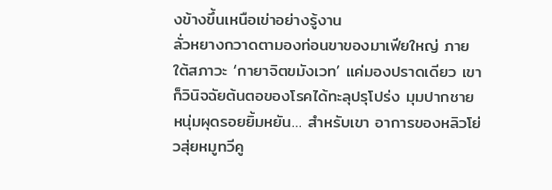งข้างขึ้นเหนือเข่าอย่างรู้งาน
ลั่วหยางกวาดตามองท่อนขาของมาเฟียใหญ่ ภายใต้สภาวะ ‘กายาจิตขมังเวท’ แค่มองปราดเดียว เขาก็วินิจฉัยต้นตอของโรคได้ทะลุปรุโปร่ง มุมปากชายหนุ่มผุดรอยยิ้มหยัน… สำหรับเขา อาการของหลิวโย่วสุ่ยหมูทวีคู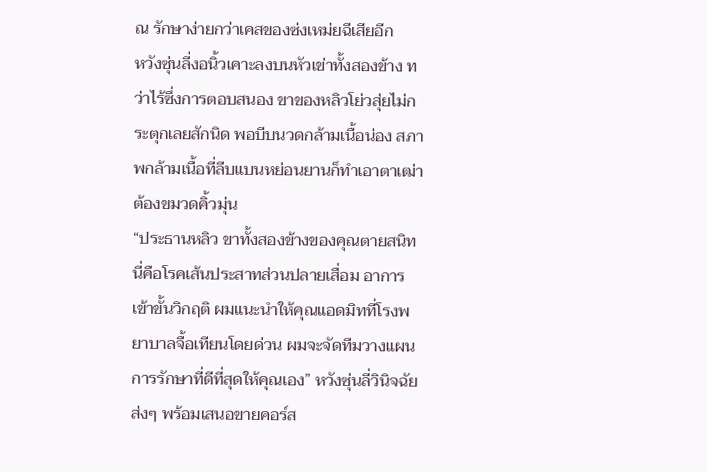ณ รักษาง่ายกว่าเคสของซ่งเหม่ยฉีเสียอีก
หวังซุ่นลี่งอนิ้วเคาะลงบนหัวเข่าทั้งสองข้าง ทว่าไร้ซึ่งการตอบสนอง ขาของหลิวโย่วสุ่ยไม่กระตุกเลยสักนิด พอบีบนวดกล้ามเนื้อน่อง สภาพกล้ามเนื้อที่ลีบแบนหย่อนยานก็ทำเอาตาเฒ่าต้องขมวดคิ้วมุ่น
“ประธานหลิว ขาทั้งสองข้างของคุณตายสนิท นี่คือโรคเส้นประสาทส่วนปลายเสื่อม อาการเข้าขั้นวิกฤติ ผมแนะนำให้คุณแอดมิทที่โรงพยาบาลจื้อเทียนโดยด่วน ผมจะจัดทีมวางแผนการรักษาที่ดีที่สุดให้คุณเอง” หวังซุ่นลี่วินิจฉัยส่งๆ พร้อมเสนอขายคอร์ส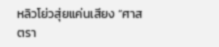หลิวโย่วสุ่ยแค่นเสียง “ศาสตรา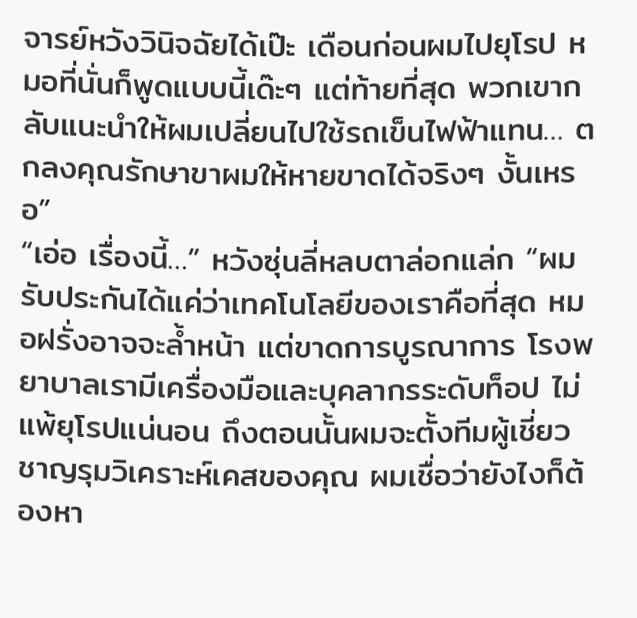จารย์หวังวินิจฉัยได้เป๊ะ เดือนก่อนผมไปยุโรป หมอที่นั่นก็พูดแบบนี้เด๊ะๆ แต่ท้ายที่สุด พวกเขากลับแนะนำให้ผมเปลี่ยนไปใช้รถเข็นไฟฟ้าแทน… ตกลงคุณรักษาขาผมให้หายขาดได้จริงๆ งั้นเหรอ”
“เอ่อ เรื่องนี้…” หวังซุ่นลี่หลบตาล่อกแล่ก “ผมรับประกันได้แค่ว่าเทคโนโลยีของเราคือที่สุด หมอฝรั่งอาจจะล้ำหน้า แต่ขาดการบูรณาการ โรงพยาบาลเรามีเครื่องมือและบุคลากรระดับท็อป ไม่แพ้ยุโรปแน่นอน ถึงตอนนั้นผมจะตั้งทีมผู้เชี่ยวชาญรุมวิเคราะห์เคสของคุณ ผมเชื่อว่ายังไงก็ต้องหา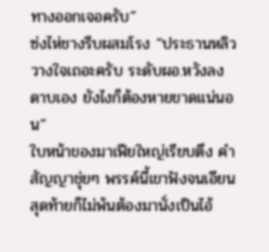ทางออกเจอครับ”
ซ่งไห่ชางรีบผสมโรง “ประธานหลิววางใจเถอะครับ ระดับผอ.หวังลงดาบเอง ยังไงก็ต้องหายขาดแน่นอน”
ใบหน้าของมาเฟียใหญ่เรียบตึง คำสัญญาชุ่ยๆ พรรค์นี้เขาฟังจนเอียน สุดท้ายก็ไม่พ้นต้องมานั่งเป็นไอ้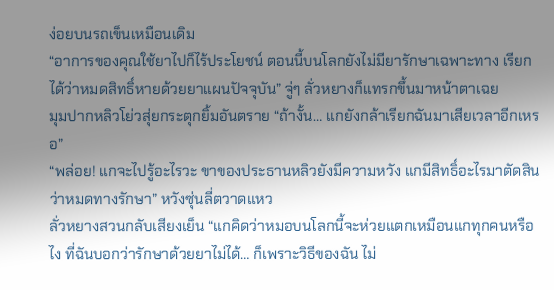ง่อยบนรถเข็นเหมือนเดิม
“อาการของคุณใช้ยาไปก็ไร้ประโยชน์ ตอนนี้บนโลกยังไม่มียารักษาเฉพาะทาง เรียกได้ว่าหมดสิทธิ์หายด้วยยาแผนปัจจุบัน” จู่ๆ ลั่วหยางก็แทรกขึ้นมาหน้าตาเฉย
มุมปากหลิวโย่วสุ่ยกระตุกยิ้มอันตราย “ถ้างั้น… แกยังกล้าเรียกฉันมาเสียเวลาอีกเหรอ”
“พล่อย! แกจะไปรู้อะไรวะ ขาของประธานหลิวยังมีความหวัง แกมีสิทธิ์อะไรมาตัดสินว่าหมดทางรักษา” หวังซุ่นลี่ตวาดแหว
ลั่วหยางสวนกลับเสียงเย็น “แกคิดว่าหมอบนโลกนี้จะห่วยแตกเหมือนแกทุกคนหรือไง ที่ฉันบอกว่ารักษาด้วยยาไม่ได้… ก็เพราะวิธีของฉัน ไม่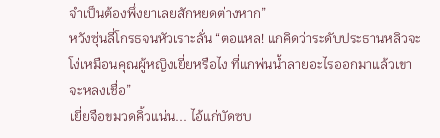จำเป็นต้องพึ่งยาเลยสักหยดต่างหาก”
หวังซุ่นลี่โกรธจนหัวเราะลั่น “ตอแหล! แกคิดว่าระดับประธานหลิวจะโง่เหมือนคุณผู้หญิงเยี่ยหรือไง ที่แกพ่นน้ำลายอะไรออกมาแล้วเขาจะหลงเชื่อ”
เยี่ยจือขมวดคิ้วแน่น... ไอ้แก่บัดซบ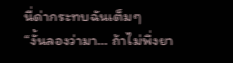นี่ด่ากระทบฉันเต็มๆ
“งั้นลองว่ามา… ถ้าไม่พึ่งยา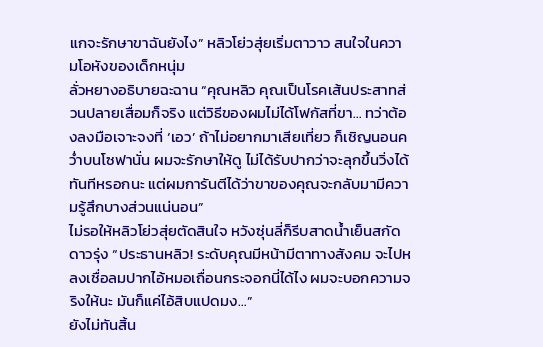แกจะรักษาขาฉันยังไง” หลิวโย่วสุ่ยเริ่มตาวาว สนใจในความโอหังของเด็กหนุ่ม
ลั่วหยางอธิบายฉะฉาน “คุณหลิว คุณเป็นโรคเส้นประสาทส่วนปลายเสื่อมก็จริง แต่วิธีของผมไม่ได้โฟกัสที่ขา… ทว่าต้องลงมือเจาะจงที่ ‘เอว’ ถ้าไม่อยากมาเสียเที่ยว ก็เชิญนอนคว่ำบนโซฟานั่น ผมจะรักษาให้ดู ไม่ได้รับปากว่าจะลุกขึ้นวิ่งได้ทันทีหรอกนะ แต่ผมการันตีได้ว่าขาของคุณจะกลับมามีความรู้สึกบางส่วนแน่นอน”
ไม่รอให้หลิวโย่วสุ่ยตัดสินใจ หวังซุ่นลี่ก็รีบสาดน้ำเย็นสกัดดาวรุ่ง “ประธานหลิว! ระดับคุณมีหน้ามีตาทางสังคม จะไปหลงเชื่อลมปากไอ้หมอเถื่อนกระจอกนี่ได้ไง ผมจะบอกความจริงให้นะ มันก็แค่ไอ้สิบแปดมง…”
ยังไม่ทันสิ้น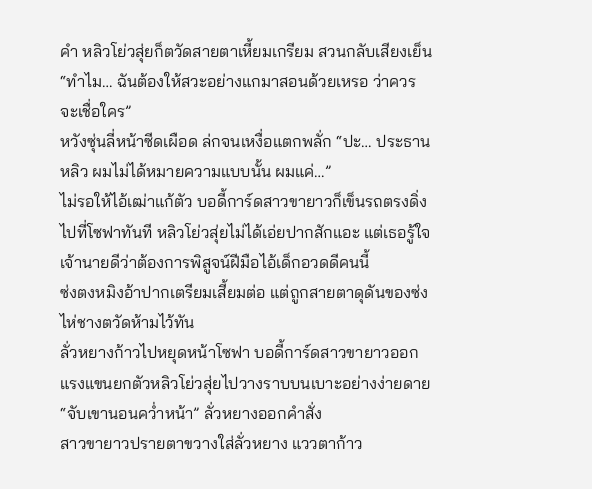คำ หลิวโย่วสุ่ยก็ตวัดสายตาเหี้ยมเกรียม สวนกลับเสียงเย็น “ทำไม… ฉันต้องให้สวะอย่างแกมาสอนด้วยเหรอ ว่าควรจะเชื่อใคร”
หวังซุ่นลี่หน้าซีดเผือด ล่กจนเหงื่อแตกพลั่ก “ปะ… ประธานหลิว ผมไม่ได้หมายความแบบนั้น ผมแค่…”
ไม่รอให้ไอ้เฒ่าแก้ตัว บอดี้การ์ดสาวขายาวก็เข็นรถตรงดิ่งไปที่โซฟาทันที หลิวโย่วสุ่ยไม่ได้เอ่ยปากสักแอะ แต่เธอรู้ใจเจ้านายดีว่าต้องการพิสูจน์ฝีมือไอ้เด็กอวดดีคนนี้
ซ่งตงหมิงอ้าปากเตรียมเสี้ยมต่อ แต่ถูกสายตาดุดันของซ่งไห่ชางตวัดห้ามไว้ทัน
ลั่วหยางก้าวไปหยุดหน้าโซฟา บอดี้การ์ดสาวขายาวออกแรงแขนยกตัวหลิวโย่วสุ่ยไปวางราบบนเบาะอย่างง่ายดาย
“จับเขานอนคว่ำหน้า” ลั่วหยางออกคำสั่ง
สาวขายาวปรายตาขวางใส่ลั่วหยาง แววตาก้าว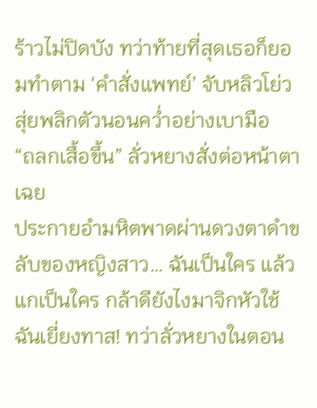ร้าวไม่ปิดบัง ทว่าท้ายที่สุดเธอก็ยอมทำตาม ‘คำสั่งแพทย์’ จับหลิวโย่วสุ่ยพลิกตัวนอนคว่ำอย่างเบามือ
“ถลกเสื้อขึ้น” ลั่วหยางสั่งต่อหน้าตาเฉย
ประกายอำมหิตพาดผ่านดวงตาดำขลับของหญิงสาว… ฉันเป็นใคร แล้วแกเป็นใคร กล้าดียังไงมาจิกหัวใช้ฉันเยี่ยงทาส! ทว่าลั่วหยางในตอน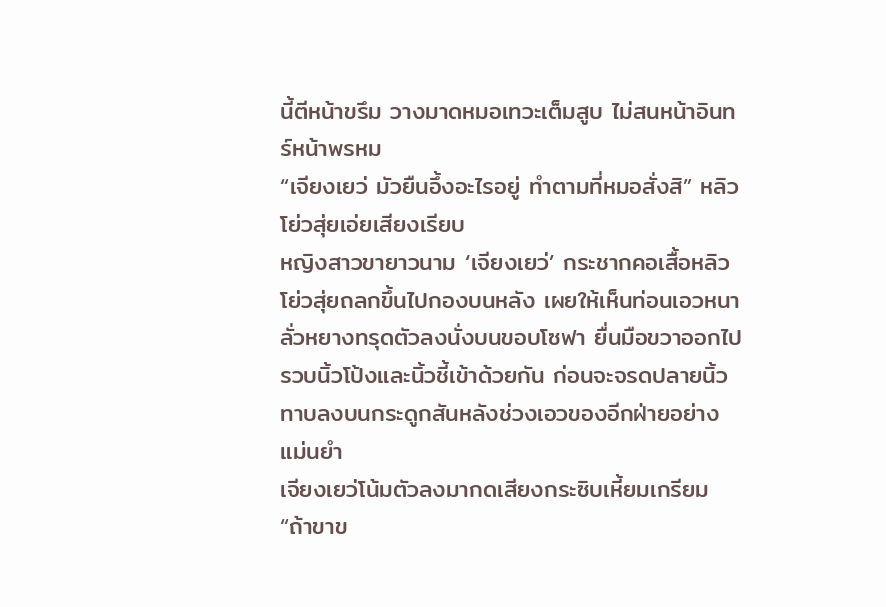นี้ตีหน้าขรึม วางมาดหมอเทวะเต็มสูบ ไม่สนหน้าอินทร์หน้าพรหม
“เจียงเยว่ มัวยืนอึ้งอะไรอยู่ ทำตามที่หมอสั่งสิ” หลิวโย่วสุ่ยเอ่ยเสียงเรียบ
หญิงสาวขายาวนาม ‘เจียงเยว่’ กระชากคอเสื้อหลิวโย่วสุ่ยถลกขึ้นไปกองบนหลัง เผยให้เห็นท่อนเอวหนา
ลั่วหยางทรุดตัวลงนั่งบนขอบโซฟา ยื่นมือขวาออกไป รวบนิ้วโป้งและนิ้วชี้เข้าด้วยกัน ก่อนจะจรดปลายนิ้วทาบลงบนกระดูกสันหลังช่วงเอวของอีกฝ่ายอย่างแม่นยำ
เจียงเยว่โน้มตัวลงมากดเสียงกระซิบเหี้ยมเกรียม “ถ้าขาข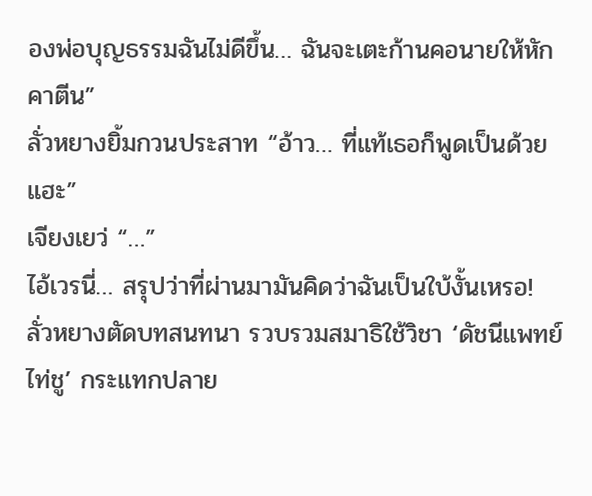องพ่อบุญธรรมฉันไม่ดีขึ้น… ฉันจะเตะก้านคอนายให้หักคาตีน”
ลั่วหยางยิ้มกวนประสาท “อ้าว… ที่แท้เธอก็พูดเป็นด้วยแฮะ”
เจียงเยว่ “…”
ไอ้เวรนี่… สรุปว่าที่ผ่านมามันคิดว่าฉันเป็นใบ้งั้นเหรอ!
ลั่วหยางตัดบทสนทนา รวบรวมสมาธิใช้วิชา ‘ดัชนีแพทย์ไท่ชู’ กระแทกปลาย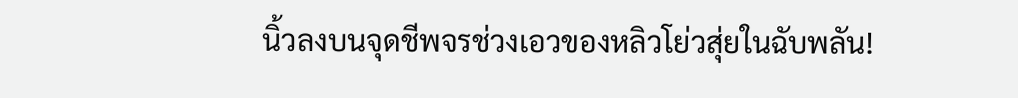นิ้วลงบนจุดชีพจรช่วงเอวของหลิวโย่วสุ่ยในฉับพลัน!